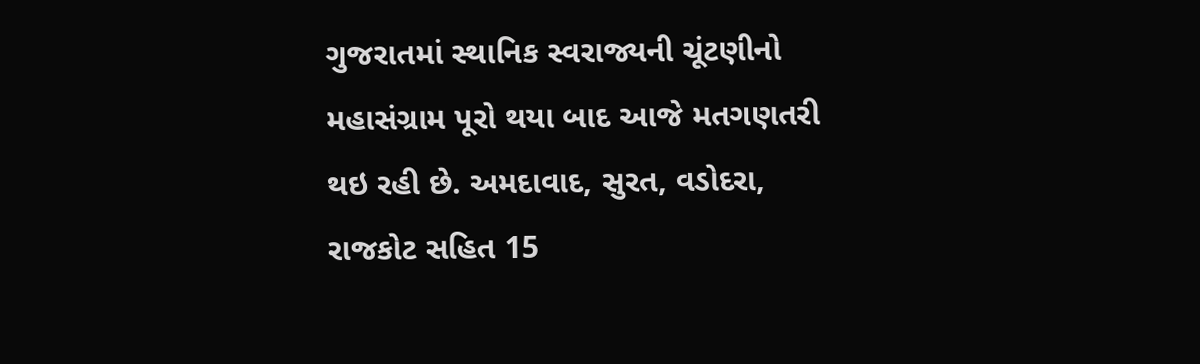ગુજરાતમાં સ્થાનિક સ્વરાજ્યની ચૂંટણીનો મહાસંગ્રામ પૂરો થયા બાદ આજે મતગણતરી થઇ રહી છે. અમદાવાદ, સુરત, વડોદરા, રાજકોટ સહિત 15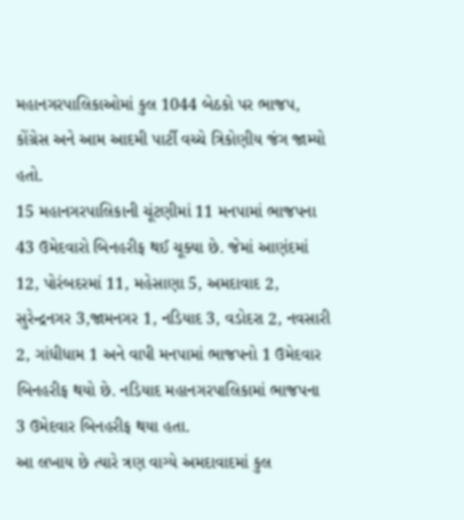મહાનગરપાલિકાઓમાં કુલ 1044 બેઠકો પર ભાજપ, કોંગ્રેસ અને આમ આદમી પાર્ટી વચ્ચે ત્રિકોણીય જંગ જામ્યો હતો.
15 મહાનગરપાલિકાની ચૂંટણીમાં 11 મનપામાં ભાજપના 43 ઉમેદવારો બિનહરીફ થઈ ચૂક્યા છે. જેમાં આણંદમાં 12, પોરંબદરમાં 11, મહેસાણા 5, અમદાવાદ 2, સુરેન્દ્રનગર 3,જામનગર 1, નડિયાદ 3, વડોદરા 2, નવસારી 2, ગાંધીધામ 1 અને વાપી મનપામાં ભાજપનો 1 ઉમેદવાર બિનહરીફ થયો છે. નડિયાદ મહાનગરપાલિકામાં ભાજપના 3 ઉમેદવાર બિનહરીફ થયા હતા.
આ લખાય છે ત્યારે ત્રણ વાગ્યે અમદાવાદમાં કુલ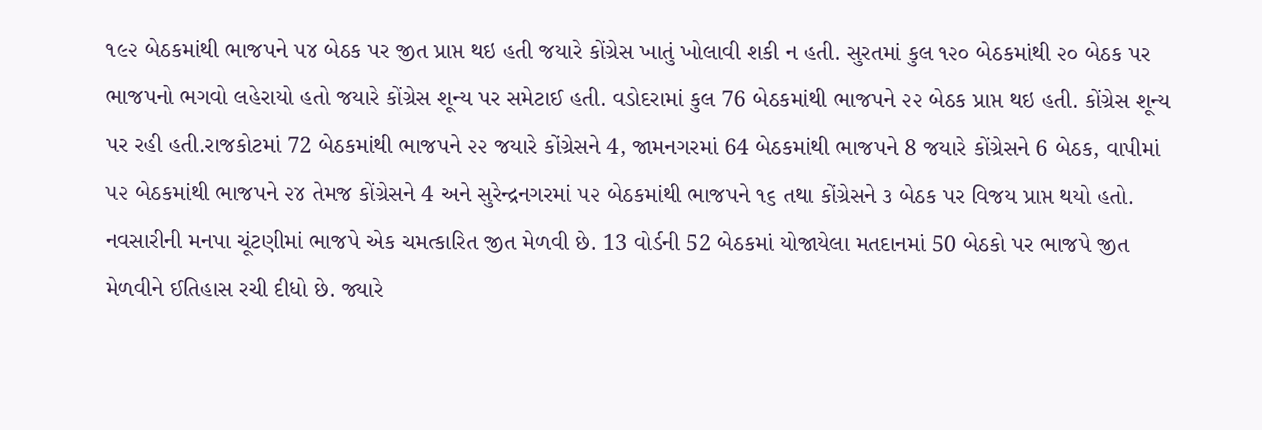૧૯૨ બેઠકમાંથી ભાજપને ૫૪ બેઠક પર જીત પ્રાપ્ત થઇ હતી જયારે કોંગ્રેસ ખાતું ખોલાવી શકી ન હતી. સુરતમાં કુલ ૧૨૦ બેઠકમાંથી ૨૦ બેઠક પર ભાજપનો ભગવો લહેરાયો હતો જયારે કોંગ્રેસ શૂન્ય પર સમેટાઈ હતી. વડોદરામાં કુલ 76 બેઠકમાંથી ભાજપને ૨૨ બેઠક પ્રાપ્ત થઇ હતી. કોંગ્રેસ શૂન્ય પર રહી હતી.રાજકોટમાં 72 બેઠકમાંથી ભાજપને ૨૨ જયારે કોંગ્રેસને 4, જામનગરમાં 64 બેઠકમાંથી ભાજપને 8 જયારે કોંગ્રેસને 6 બેઠક, વાપીમાં ૫૨ બેઠકમાંથી ભાજપને ૨૪ તેમજ કોંગ્રેસને 4 અને સુરેન્દ્રનગરમાં ૫૨ બેઠકમાંથી ભાજપને ૧૬ તથા કોંગ્રેસને ૩ બેઠક પર વિજય પ્રાપ્ત થયો હતો.
નવસારીની મનપા ચૂંટણીમાં ભાજપે એક ચમત્કારિત જીત મેળવી છે. 13 વોર્ડની 52 બેઠકમાં યોજાયેલા મતદાનમાં 50 બેઠકો પર ભાજપે જીત મેળવીને ઈતિહાસ રચી દીધો છે. જ્યારે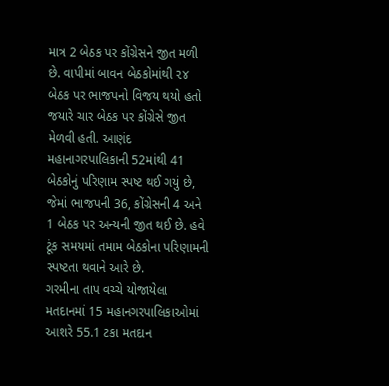માત્ર 2 બેઠક પર કોંગ્રેસને જીત મળી છે. વાપીમાં બાવન બેઠકોમાંથી ૨૪ બેઠક પર ભાજપનો વિજય થયો હતો જયારે ચાર બેઠક પર કોંગ્રેસે જીત મેળવી હતી. આણંદ મહાનાગરપાલિકાની 52માંથી 41 બેઠકોનું પરિણામ સ્પષ્ટ થઈ ગયું છે, જેમાં ભાજપની 36, કોંગ્રેસની 4 અને 1 બેઠક પર અન્યની જીત થઈ છે. હવે ટૂંક સમયમાં તમામ બેઠકોના પરિણામની સ્પષ્ટતા થવાને આરે છે.
ગરમીના તાપ વચ્ચે યોજાયેલા મતદાનમાં 15 મહાનગરપાલિકાઓમાં આશરે 55.1 ટકા મતદાન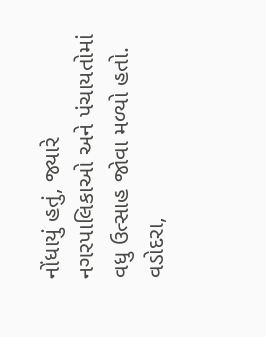નોંધાયું હતું, જ્યારે નગરપાલિકાઓ અને પંચાયતોમાં વધુ ઉત્સાહ જોવા મળ્યો હતો. વડોદરા,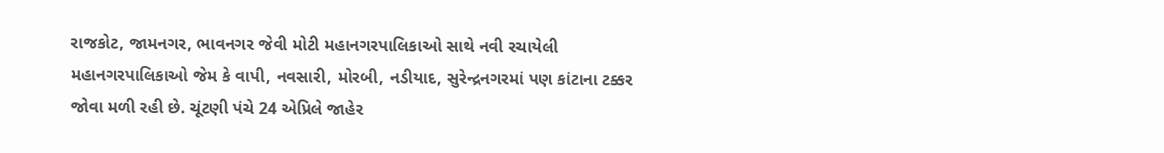રાજકોટ, જામનગર, ભાવનગર જેવી મોટી મહાનગરપાલિકાઓ સાથે નવી રચાયેલી મહાનગરપાલિકાઓ જેમ કે વાપી, નવસારી, મોરબી, નડીયાદ, સુરેન્દ્રનગરમાં પણ કાંટાના ટક્કર જોવા મળી રહી છે. ચૂંટણી પંચે 24 એપ્રિલે જાહેર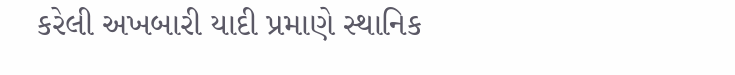કરેલી અખબારી યાદી પ્રમાણે સ્થાનિક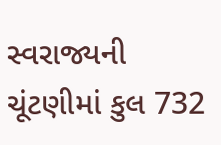સ્વરાજ્યની ચૂંટણીમાં કુલ 732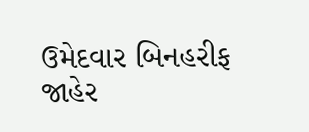ઉમેદવાર બિનહરીફ જાહેર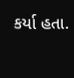કર્યા હતા.